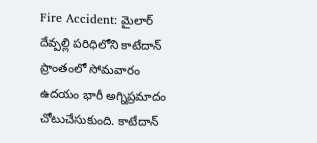Fire Accident: మైలార్ దేవ్పల్లి పరిధిలోని కాటేదాన్ ప్రాంతంలో సోమవారం ఉదయం భారీ అగ్నిప్రమాదం చోటుచేసుకుంది. కాటేదాన్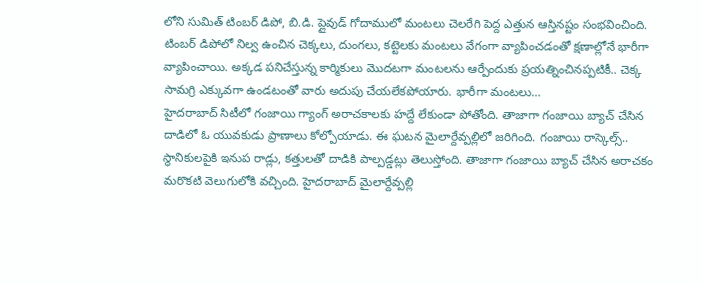లోని సుమిత్ టింబర్ డిపో, బి.డి. ప్లైవుడ్ గోదాములో మంటలు చెలరేగి పెద్ద ఎత్తున ఆస్తినష్టం సంభవించింది. టింబర్ డిపోలో నిల్వ ఉంచిన చెక్కలు, దుంగలు, కట్టెలకు మంటలు వేగంగా వ్యాపించడంతో క్షణాల్లోనే భారీగా వ్యాపించాయి. అక్కడ పనిచేస్తున్న కార్మికులు మొదటగా మంటలను ఆర్పేందుకు ప్రయత్నించినప్పటికీ.. చెక్క సామగ్రి ఎక్కువగా ఉండటంతో వారు అదుపు చేయలేకపోయారు. భారీగా మంటలు…
హైదరాబాద్ సిటీలో గంజాయి గ్యాంగ్ అరాచకాలకు హద్దే లేకుండా పోతోంది. తాజాగా గంజాయి బ్యాచ్ చేసిన దాడిలో ఓ యువకుడు ప్రాణాలు కోల్పోయాడు. ఈ ఘటన మైలార్దేవ్పల్లిలో జరిగింది. గంజాయి రాస్కెల్స్.. స్థానికులపైకి ఇనుప రాడ్లు, కత్తులతో దాడికి పాల్పడ్డట్లు తెలుస్తోంది. తాజాగా గంజాయి బ్యాచ్ చేసిన అరాచకం మరొకటి వెలుగులోకి వచ్చింది. హైదరాబాద్ మైలార్దేవ్పల్లి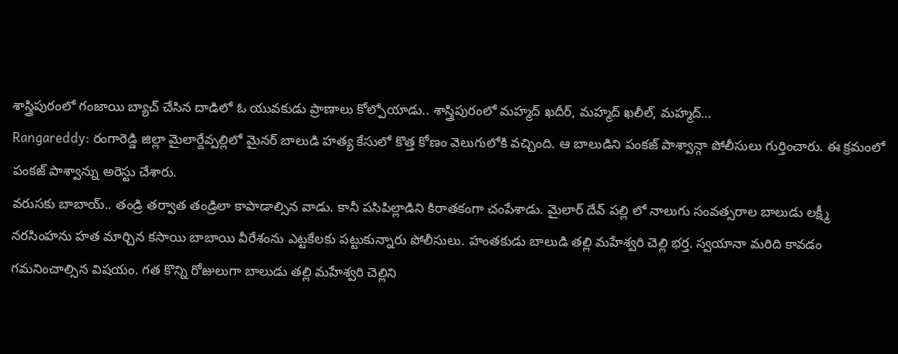శాస్త్రిపురంలో గంజాయి బ్యాచ్ చేసిన దాడిలో ఓ యువకుడు ప్రాణాలు కోల్పోయాడు.. శాస్త్రిపురంలో మహ్మద్ ఖదీర్, మహ్మద్ ఖలీల్, మహ్మద్…
Rangareddy: రంగారెడ్డి జిల్లా మైలార్దేవ్పల్లిలో మైనర్ బాలుడి హత్య కేసులో కొత్త కోణం వెలుగులోకి వచ్చింది. ఆ బాలుడిని పంకజ్ పాశ్వాన్గా పోలీసులు గుర్తించారు. ఈ క్రమంలో పంకజ్ పాశ్వాన్ను అరెస్టు చేశారు.
వరుసకు బాబాయ్.. తండ్రి తర్వాత తండ్రిలా కాపాడాల్సిన వాడు. కానీ పసిపిల్లాడిని కిరాతకంగా చంపేశాడు. మైలార్ దేవ్ పల్లి లో నాలుగు సంవత్సరాల బాలుడు లక్ష్మీ నరసింహను హత మార్చిన కసాయి బాబాయి వీరేశంను ఎట్టకేలకు పట్టుకున్నారు పోలీసులు. హంతకుడు బాలుడి తల్లి మహేశ్వరి చెల్లి భర్త. స్వయానా మరిది కావడం గమనించాల్సిన విషయం. గత కొన్ని రోజులుగా బాలుడు తల్లి మహేశ్వరి చెల్లిని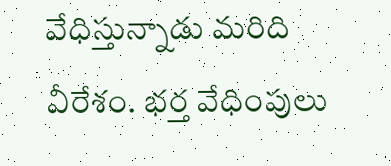వేధిస్తున్నాడు మరిది వీరేశం. భర్త వేధింపులు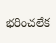భరించలేక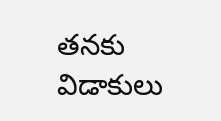తనకు విడాకులు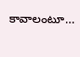కావాలంటూ…